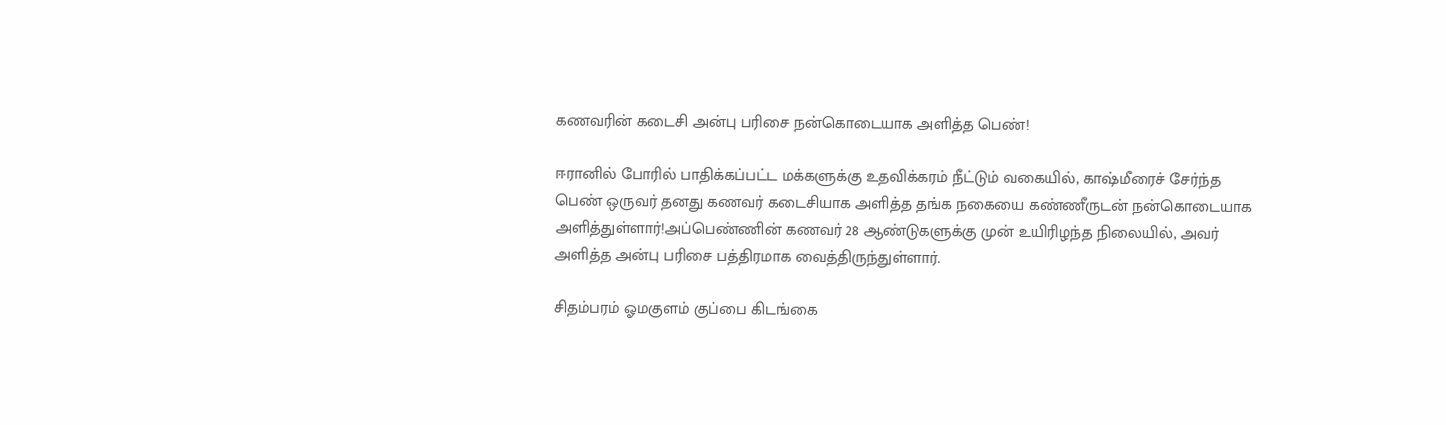கணவரின் கடைசி அன்பு பரிசை நன்கொடையாக அளித்த பெண்!

ஈரானில் போரில் பாதிக்கப்பட்ட மக்களுக்கு உதவிக்கரம் நீட்டும் வகையில், காஷ்மீரைச் சேர்ந்த பெண் ஒருவர் தனது கணவர் கடைசியாக அளித்த தங்க நகையை கண்ணீருடன் நன்கொடையாக அளித்துள்ளார்!அப்பெண்ணின் கணவர் 28 ஆண்டுகளுக்கு முன் உயிரிழந்த நிலையில், அவர் அளித்த அன்பு பரிசை பத்திரமாக வைத்திருந்துள்ளார்.

சிதம்பரம் ஓமகுளம் குப்பை கிடங்கை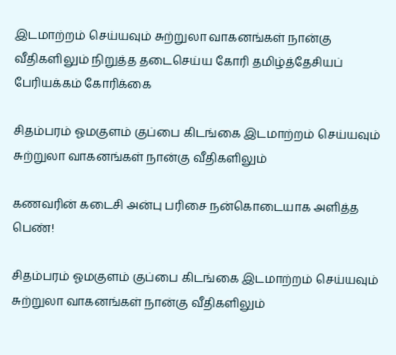இடமாற்றம் செய்யவும் சுற்றுலா வாகனங்கள் நான்கு வீதிகளிலும் நிறுத்த தடைசெய்ய கோரி தமிழ்த்தேசியப் பேரியக்கம் கோரிக்கை

சிதம்பரம் ஓமகுளம் குப்பை கிடங்கை இடமாற்றம் செய்யவும் சுற்றுலா வாகனங்கள் நான்கு வீதிகளிலும்

கணவரின் கடைசி அன்பு பரிசை நன்கொடையாக அளித்த பெண்!

சிதம்பரம் ஓமகுளம் குப்பை கிடங்கை இடமாற்றம் செய்யவும் சுற்றுலா வாகனங்கள் நான்கு வீதிகளிலும்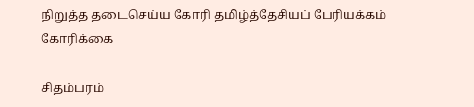நிறுத்த தடைசெய்ய கோரி தமிழ்த்தேசியப் பேரியக்கம் கோரிக்கை

சிதம்பரம்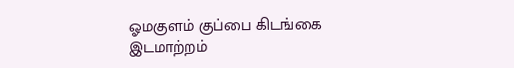ஓமகுளம் குப்பை கிடங்கை இடமாற்றம்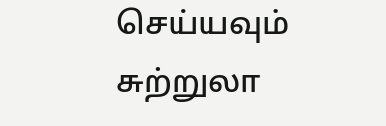செய்யவும் சுற்றுலா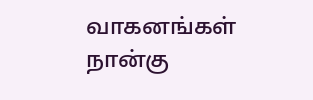வாகனங்கள் நான்கு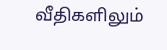வீதிகளிலும்